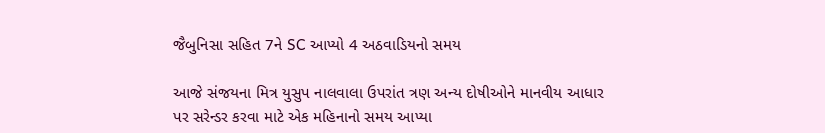જૈબુનિસા સહિત 7ને SC આપ્યો 4 અઠવાડિયનો સમય

આજે સંજયના મિત્ર યુસુપ નાલવાલા ઉપરાંત ત્રણ અન્ય દોષીઓને માનવીય આધાર પર સરેન્ડર કરવા માટે એક મહિનાનો સમય આપ્યા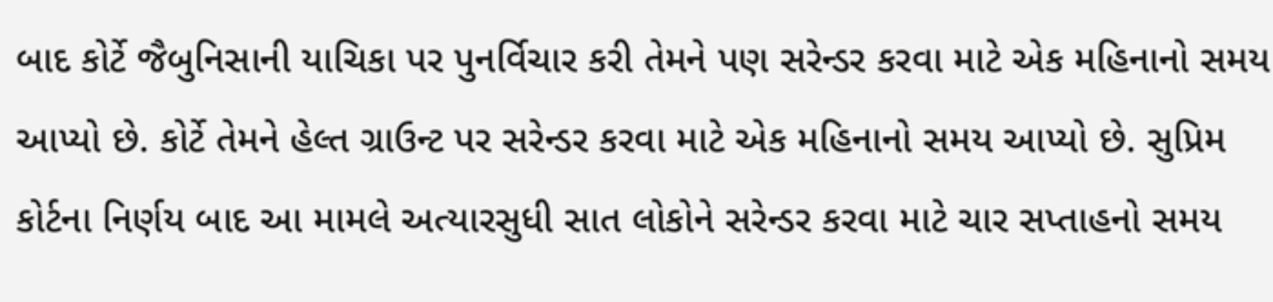બાદ કોર્ટે જૈબુનિસાની યાચિકા પર પુનર્વિચાર કરી તેમને પણ સરેન્ડર કરવા માટે એક મહિનાનો સમય આપ્યો છે. કોર્ટે તેમને હેલ્ત ગ્રાઉન્ટ પર સરેન્ડર કરવા માટે એક મહિનાનો સમય આપ્યો છે. સુપ્રિમ કોર્ટના નિર્ણય બાદ આ મામલે અત્યારસુધી સાત લોકોને સરેન્ડર કરવા માટે ચાર સપ્તાહનો સમય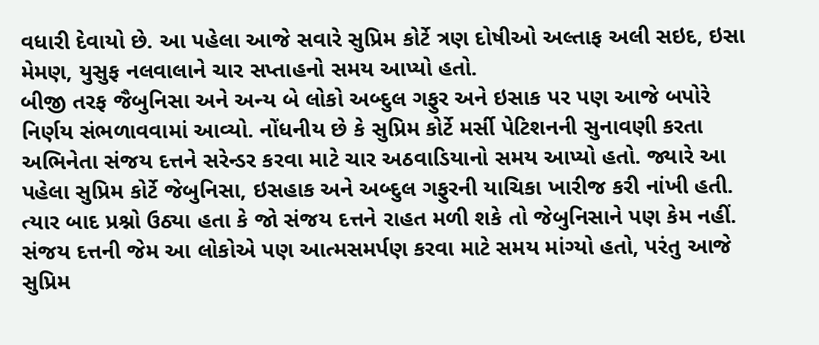વધારી દેવાયો છે. આ પહેલા આજે સવારે સુપ્રિમ કોર્ટે ત્રણ દોષીઓ અલ્તાફ અલી સઇદ, ઇસા મેમણ, યુસુફ નલવાલાને ચાર સપ્તાહનો સમય આપ્યો હતો.
બીજી તરફ જૈબુનિસા અને અન્ય બે લોકો અબ્દુલ ગફુર અને ઇસાક પર પણ આજે બપોરે નિર્ણય સંભળાવવામાં આવ્યો. નોંધનીય છે કે સુપ્રિમ કોર્ટે મર્સી પેટિશનની સુનાવણી કરતા અભિનેતા સંજય દત્તને સરેન્ડર કરવા માટે ચાર અઠવાડિયાનો સમય આપ્યો હતો. જ્યારે આ પહેલા સુપ્રિમ કોર્ટે જેબુનિસા, ઇસહાક અને અબ્દુલ ગફુરની યાચિકા ખારીજ કરી નાંખી હતી. ત્યાર બાદ પ્રશ્નો ઉઠ્યા હતા કે જો સંજય દત્તને રાહત મળી શકે તો જેબુનિસાને પણ કેમ નહીં. સંજય દત્તની જેમ આ લોકોએ પણ આત્મસમર્પણ કરવા માટે સમય માંગ્યો હતો, પરંતુ આજે સુપ્રિમ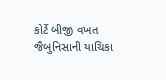કોર્ટે બીજી વખત જૈબુનિસાની યાચિકા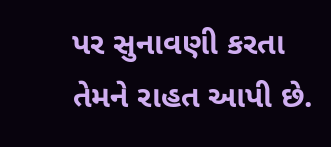પર સુનાવણી કરતા તેમને રાહત આપી છે.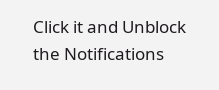Click it and Unblock the Notifications